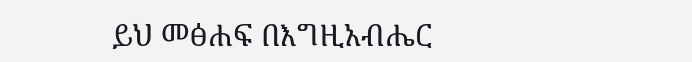ይህ መፅሐፍ በእግዚአብሔር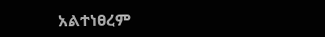አልተነፀረም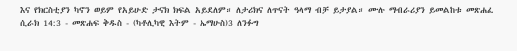እና የክርስቲያን ካኖን ወይም የአይሁድ ታናክ ክፍል አይደለም። ለታሪክና ለጥናት ዓላማ ብቻ ይታያል። ሙሉ ማብራሪያን ይመልከቱ መጽሐፈ ሲራክ 14:3 - መጽሐፍ ቅዱስ - (ካቶሊካዊ እትም - ኤማሁስ)3 ለንፉግ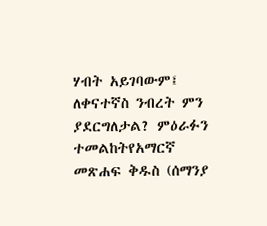ሃብት አይገባውም፤ ለቀናተኛስ ንብረት ምን ያደርግለታል? ምዕራፉን ተመልከትየአማርኛ መጽሐፍ ቅዱስ (ሰማንያ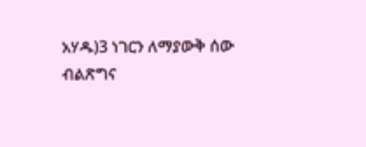አሃዱ)3 ነገርን ለማያውቅ ሰው ብልጽግና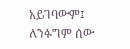አይገባውም፤ ለንፉግም ሰው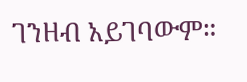ገንዘብ አይገባውም።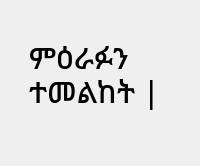ምዕራፉን ተመልከት |